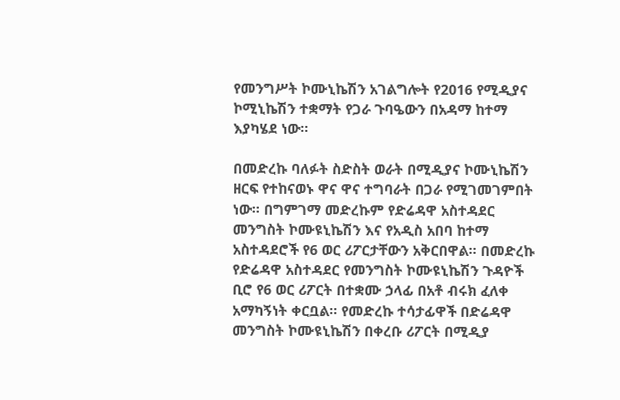የመንግሥት ኮሙኒኬሽን አገልግሎት የ2016 የሚዲያና ኮሚኒኬሽን ተቋማት የጋራ ጉባዔውን በአዳማ ከተማ እያካሄደ ነው።

በመድረኩ ባለፉት ስድስት ወራት በሚዲያና ኮሙኒኬሽን ዘርፍ የተከናወኑ ዋና ዋና ተግባራት በጋራ የሚገመገምበት ነው። በግምገማ መድረኩም የድሬዳዋ አስተዳደር መንግስት ኮሙዩኒኬሽን እና የአዲስ አበባ ከተማ አስተዳደሮች የ6 ወር ሪፖርታቸውን አቅርበዋል። በመድረኩ የድሬዳዋ አስተዳደር የመንግስት ኮሙዩኒኬሽን ጉዳዮች ቢሮ የ6 ወር ሪፖርት በተቋሙ ኃላፊ በአቶ ብሩክ ፈለቀ አማካኝነት ቀርቧል። የመድረኩ ተሳታፊዋች በድሬዳዋ መንግስት ኮሙዩኒኬሽን በቀረቡ ሪፖርት በሚዲያ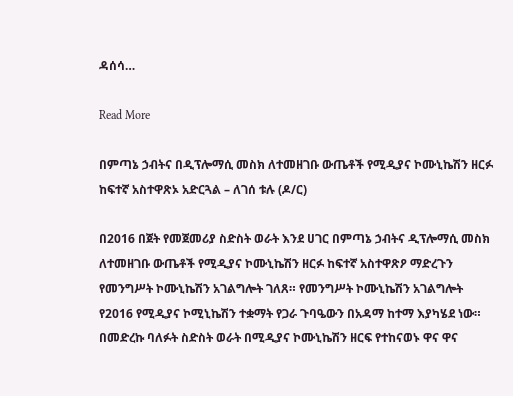ዳሰሳ…

Read More

በምጣኔ ኃብትና በዲፕሎማሲ መስክ ለተመዘገቡ ውጤቶች የሚዲያና ኮሙኒኬሽን ዘርፉ ከፍተኛ አስተዋጽኦ አድርጓል – ለገሰ ቱሉ (ዶ/ር)

በ2016 በጀት የመጀመሪያ ስድስት ወራት እንደ ሀገር በምጣኔ ኃብትና ዲፕሎማሲ መስክ ለተመዘገቡ ውጤቶች የሚዲያና ኮሙኒኬሽን ዘርፉ ከፍተኛ አስተዋጽዖ ማድረጉን የመንግሥት ኮሙኒኬሽን አገልግሎት ገለጸ። የመንግሥት ኮሙኒኬሽን አገልግሎት የ2016 የሚዲያና ኮሚኒኬሽን ተቋማት የጋራ ጉባዔውን በአዳማ ከተማ እያካሄደ ነው። በመድረኩ ባለፉት ስድስት ወራት በሚዲያና ኮሙኒኬሽን ዘርፍ የተከናወኑ ዋና ዋና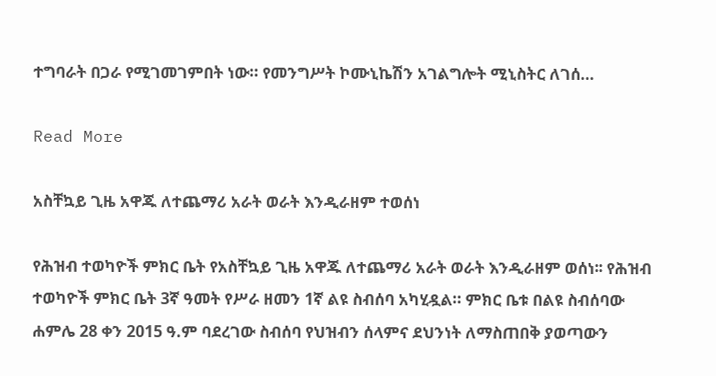ተግባራት በጋራ የሚገመገምበት ነው። የመንግሥት ኮሙኒኬሽን አገልግሎት ሚኒስትር ለገሰ…

Read More

አስቸኳይ ጊዜ አዋጁ ለተጨማሪ አራት ወራት እንዲራዘም ተወሰነ

የሕዝብ ተወካዮች ምክር ቤት የአስቸኳይ ጊዜ አዋጁ ለተጨማሪ አራት ወራት እንዲራዘም ወሰነ፡፡ የሕዝብ ተወካዮች ምክር ቤት 3ኛ ዓመት የሥራ ዘመን 1ኛ ልዩ ስብሰባ አካሂዷል። ምክር ቤቱ በልዩ ስብሰባው ሐምሌ 28 ቀን 2015 ዓ.ም ባደረገው ስብሰባ የህዝብን ሰላምና ደህንነት ለማስጠበቅ ያወጣውን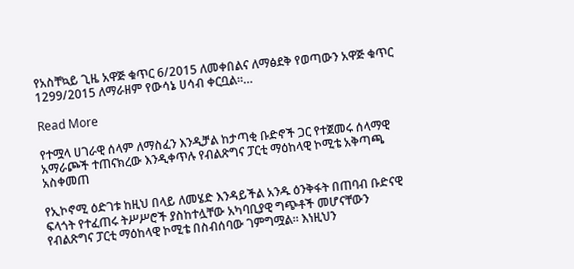የአስቸኳይ ጊዜ አዋጅ ቁጥር 6/2015 ለመቀበልና ለማፅደቅ የወጣውን አዋጅ ቁጥር 1299/2015 ለማራዘም የውሳኔ ሀሳብ ቀርቧል።…

Read More

የተሟላ ሀገራዊ ሰላም ለማስፈን እንዲቻል ከታጣቂ ቡድኖች ጋር የተጀመሩ ሰላማዊ አማራጮች ተጠናክረው እንዲቀጥሉ የብልጽግና ፓርቲ ማዕከላዊ ኮሚቴ አቅጣጫ አስቀመጠ

የኢኮኖሚ ዕድገቱ ከዚህ በላይ ለመሄድ እንዳይችል አንዱ ዕንቅፋት በጠባብ ቡድናዊ ፍላጎት የተፈጠሩ ትሥሥሮች ያስከተሏቸው አካባቢያዊ ግጭቶች መሆናቸውን የብልጽግና ፓርቲ ማዕከላዊ ኮሚቴ በስብሰባው ገምግሟል። እነዚህን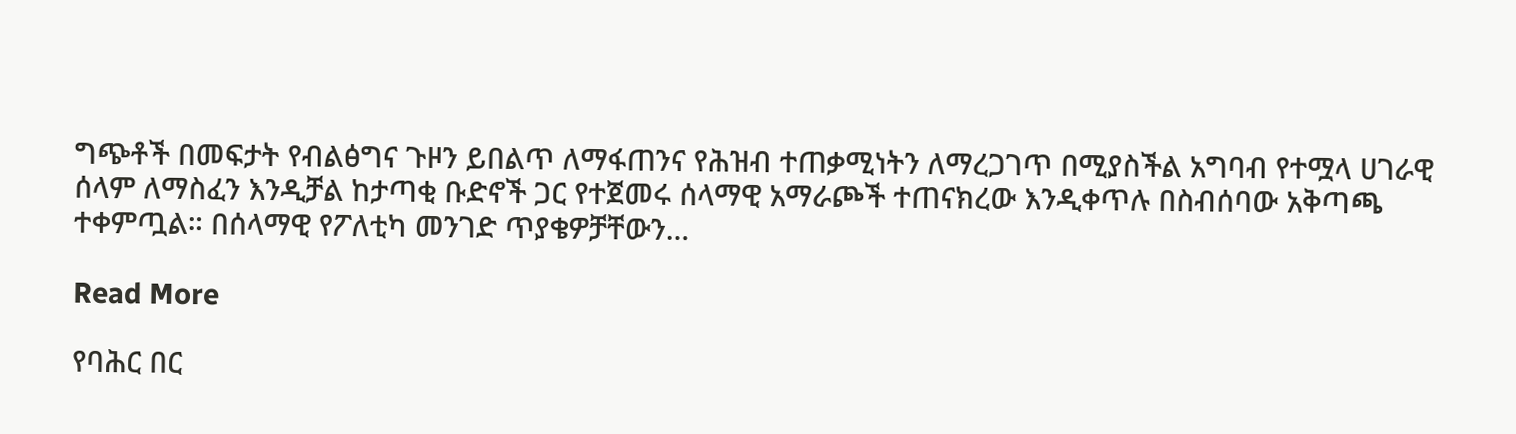ግጭቶች በመፍታት የብልፅግና ጉዞን ይበልጥ ለማፋጠንና የሕዝብ ተጠቃሚነትን ለማረጋገጥ በሚያስችል አግባብ የተሟላ ሀገራዊ ሰላም ለማስፈን እንዲቻል ከታጣቂ ቡድኖች ጋር የተጀመሩ ሰላማዊ አማራጮች ተጠናክረው እንዲቀጥሉ በስብሰባው አቅጣጫ ተቀምጧል። በሰላማዊ የፖለቲካ መንገድ ጥያቄዎቻቸውን…

Read More

የባሕር በር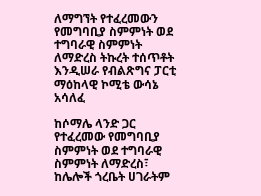ለማግኘት የተፈረመውን የመግባቢያ ስምምነት ወደ ተግባራዊ ስምምነት ለማድረስ ትኩረት ተሰጥቶት እንዲሠራ የብልጽግና ፓርቲ ማዕከላዊ ኮሚቴ ውሳኔ አሳለፈ

ከሶማሌ ላንድ ጋር የተፈረመው የመግባቢያ ስምምነት ወደ ተግባራዊ ስምምነት ለማድረስ፣ ከሌሎች ጎረቤት ሀገራትም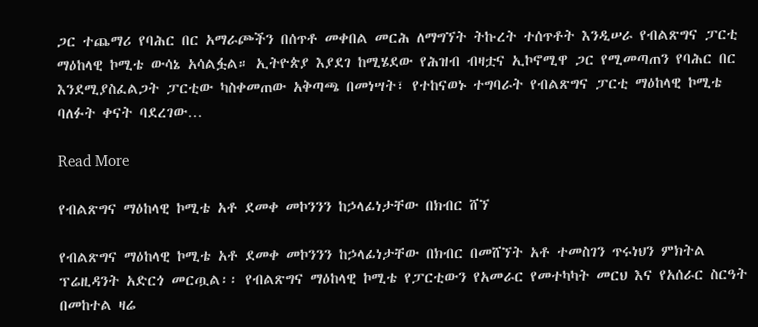ጋር ተጨማሪ የባሕር በር አማራጮችን በሰጥቶ መቀበል መርሕ ለማግኘት ትኩረት ተሰጥቶት እንዲሠራ የብልጽግና ፓርቲ ማዕከላዊ ኮሚቴ ውሳኔ አሳልፏል። ኢትዮጵያ እያደገ ከሚሄደው የሕዝብ ብዛቷና ኢኮኖሚዋ ጋር የሚመጣጠን የባሕር በር እንደሚያስፈልጋት ፓርቲው ካስቀመጠው አቅጣጫ በመነሣት፣ የተከናወኑ ተግባራት የብልጽግና ፓርቲ ማዕከላዊ ኮሚቴ ባለፉት ቀናት ባደረገው…

Read More

የብልጽግና ማዕከላዊ ኮሚቴ አቶ ደመቀ መኮንንን ከኃላፊነታቸው በክብር ሸኘ

የብልጽግና ማዕከላዊ ኮሚቴ አቶ ደመቀ መኮንንን ከኃላፊነታቸው በክብር በመሸኘት አቶ ተመስገን ጥሩነህን ምክትል ፕሬዚዳንት አድርጎ መርጧል፡፡ የብልጽግና ማዕከላዊ ኮሚቴ የፓርቲውን የአመራር የመተካካት መርህ እና የአሰራር ስርዓት በመከተል ዛሬ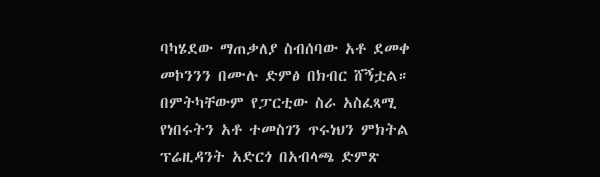ባካሄደው ማጠቃለያ ስብሰባው አቶ ደመቀ መኮንንን በሙሉ ድምፅ በክብር ሸኝቷል። በምትካቸውም የፓርቲው ስራ አስፈጻሚ የነበሩትን አቶ ተመስገን ጥሩነህን ምክትል ፕሬዚዳንት አድርጎ በአብላጫ ድምጽ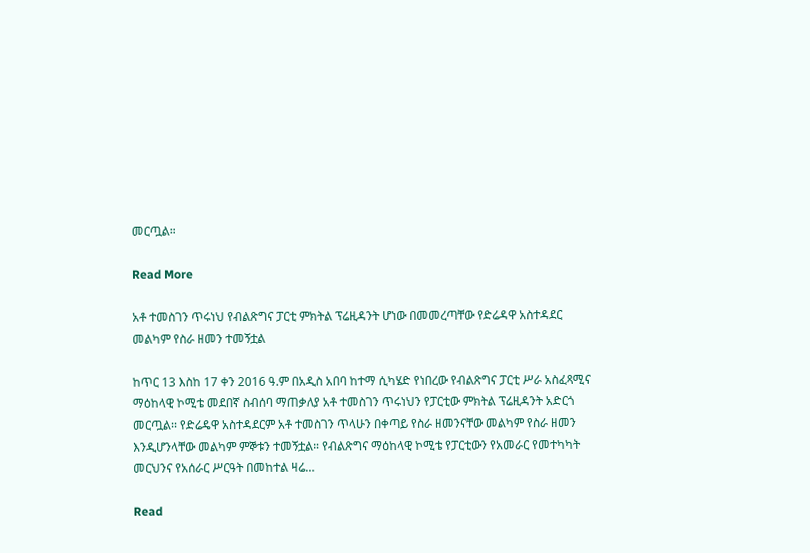መርጧል።

Read More

አቶ ተመስገን ጥሩነህ የብልጽግና ፓርቲ ምክትል ፕሬዚዳንት ሆነው በመመረጣቸው የድሬዳዋ አስተዳደር መልካም የስራ ዘመን ተመኝቷል

ከጥር 13 እስከ 17 ቀን 2016 ዓ.ም በአዲስ አበባ ከተማ ሲካሄድ የነበረው የብልጽግና ፓርቲ ሥራ አስፈጻሚና ማዕከላዊ ኮሚቴ መደበኛ ስብሰባ ማጠቃለያ አቶ ተመስገን ጥሩነህን የፓርቲው ምክትል ፕሬዚዳንት አድርጎ መርጧል፡፡ የድሬዴዋ አስተዳደርም አቶ ተመስገን ጥላሁን በቀጣይ የስራ ዘመንናቸው መልካም የስራ ዘመን እንዲሆንላቸው መልካም ምኞቱን ተመኝቷል። የብልጽግና ማዕከላዊ ኮሚቴ የፓርቲውን የአመራር የመተካካት መርህንና የአሰራር ሥርዓት በመከተል ዛሬ…

Read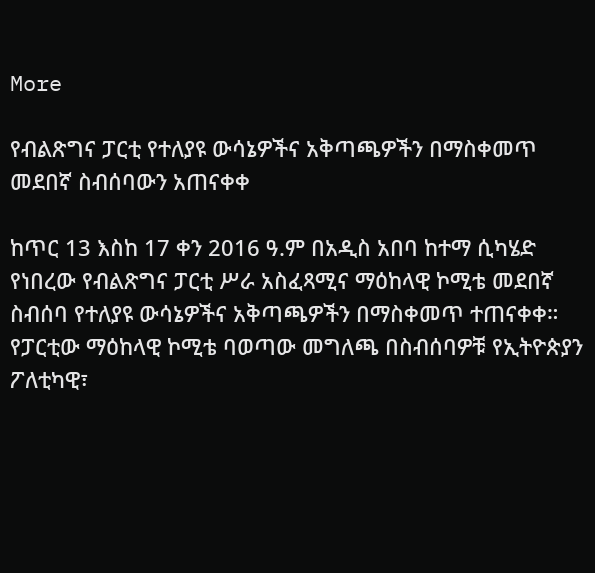More

የብልጽግና ፓርቲ የተለያዩ ውሳኔዎችና አቅጣጫዎችን በማስቀመጥ መደበኛ ስብሰባውን አጠናቀቀ

ከጥር 13 እስከ 17 ቀን 2016 ዓ.ም በአዲስ አበባ ከተማ ሲካሄድ የነበረው የብልጽግና ፓርቲ ሥራ አስፈጻሚና ማዕከላዊ ኮሚቴ መደበኛ ስብሰባ የተለያዩ ውሳኔዎችና አቅጣጫዎችን በማስቀመጥ ተጠናቀቀ። የፓርቲው ማዕከላዊ ኮሚቴ ባወጣው መግለጫ በስብሰባዎቹ የኢትዮጵያን ፖለቲካዊ፣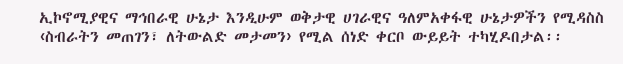ኢኮኖሚያዊና ማኅበራዊ ሁኔታ እንዲሁም ወቅታዊ ሀገራዊና ዓለምአቀፋዊ ሁኔታዎችን የሚዳስስ ‹ስብራትን መጠገን፣ ለትውልድ መታመን› የሚል ሰነድ ቀርቦ ውይይት ተካሂዶበታል፡፡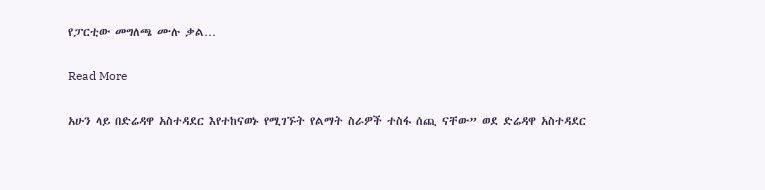የፓርቲው መግለጫ ሙሉ ቃል…

Read More

አሁን ላይ በድሬዳዋ አስተዳደር እየተከናወኑ የሚገኙት የልማት ስራዎች ተስፋ ሰጪ ናቸው” ወደ ድሬዳዋ አስተዳደር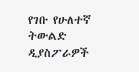የገቡ የሁለተኛ ትውልድ ዲያስፖራዎች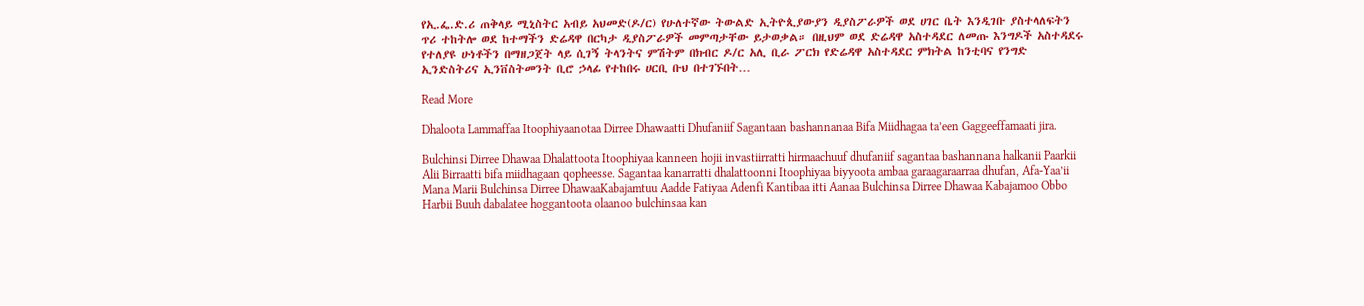የኢ.ፌ.ድ.ሪ ጠቅላይ ሚኒስትር አብይ አህመድ(ዶ/ር) የሁለተኛው ትውልድ ኢትዮጲያውያን ዲያስፖራዎች ወደ ሀገር ቤት እንዲገቡ ያስተላለፍትን ጥሪ ተከትሎ ወደ ከተማችን ድሬዳዋ በርካታ ዲያስፖራዎች መምጣታቸው ይታወቃል። በዚህም ወደ ድሬዳዋ አስተዳደር ለመጡ እንግዶች አስተዳደሩ የተለያዩ ሁነቶችን በማዘጋጀት ላይ ሲገኝ ትላንትና ምሽትም በክብር ዶ/ር አሊ ቢራ ፖርክ የድሬዳዋ አስተዳደር ምክትል ከንቲባና የንግድ ኢንድስትሪና ኢንቨስትመንት ቢሮ ኃላፊ የተከበሩ ሀርቢ ቡህ በተገኙበት…

Read More

Dhaloota Lammaffaa Itoophiyaanotaa Dirree Dhawaatti Dhufaniif Sagantaan bashannanaa Bifa Miidhagaa ta’een Gaggeeffamaati jira.

Bulchinsi Dirree Dhawaa Dhalattoota Itoophiyaa kanneen hojii invastiirratti hirmaachuuf dhufaniif sagantaa bashannana halkanii Paarkii Alii Birraatti bifa miidhagaan qopheesse. Sagantaa kanarratti dhalattoonni Itoophiyaa biyyoota ambaa garaagaraarraa dhufan, Afa-Yaa’ii Mana Marii Bulchinsa Dirree DhawaaKabajamtuu Aadde Fatiyaa Adenfi Kantibaa itti Aanaa Bulchinsa Dirree Dhawaa Kabajamoo Obbo Harbii Buuh dabalatee hoggantoota olaanoo bulchinsaa kan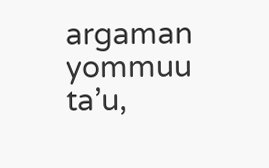argaman yommuu ta’u,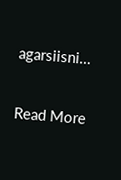agarsiisni…

Read More